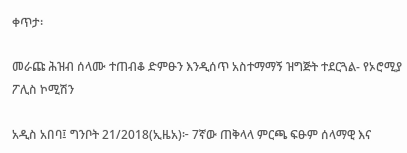ቀጥታ፡

መራጩ ሕዝብ ሰላሙ ተጠብቆ ድምፁን እንዲሰጥ አስተማማኝ ዝግጅት ተደርጓል- የኦሮሚያ ፖሊስ ኮሚሽን

አዲስ አበባ፤ ግንቦት 21/2018(ኢዜአ)፦ 7ኛው ጠቅላላ ምርጫ ፍፁም ሰላማዊ እና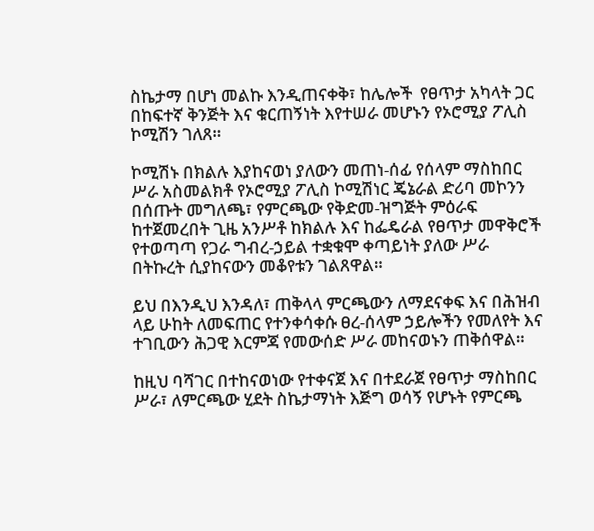ስኬታማ በሆነ መልኩ እንዲጠናቀቅ፣ ከሌሎች  የፀጥታ አካላት ጋር በከፍተኛ ቅንጅት እና ቁርጠኝነት እየተሠራ መሆኑን የኦሮሚያ ፖሊስ ኮሚሽን ገለጸ።

ኮሚሽኑ በክልሉ እያከናወነ ያለውን መጠነ-ሰፊ የሰላም ማስከበር ሥራ አስመልክቶ የኦሮሚያ ፖሊስ ኮሚሽነር ጄኔራል ድሪባ መኮንን በሰጡት መግለጫ፣ የምርጫው የቅድመ-ዝግጅት ምዕራፍ ከተጀመረበት ጊዜ አንሥቶ ከክልሉ እና ከፌዴራል የፀጥታ መዋቅሮች የተወጣጣ የጋራ ግብረ-ኃይል ተቋቁሞ ቀጣይነት ያለው ሥራ በትኩረት ሲያከናውን መቆየቱን ገልጸዋል።

ይህ በእንዲህ እንዳለ፣ ጠቅላላ ምርጫውን ለማደናቀፍ እና በሕዝብ ላይ ሁከት ለመፍጠር የተንቀሳቀሱ ፀረ-ሰላም ኃይሎችን የመለየት እና ተገቢውን ሕጋዊ እርምጃ የመውሰድ ሥራ መከናወኑን ጠቅሰዋል።

ከዚህ ባሻገር በተከናወነው የተቀናጀ እና በተደራጀ የፀጥታ ማስከበር ሥራ፣ ለምርጫው ሂደት ስኬታማነት እጅግ ወሳኝ የሆኑት የምርጫ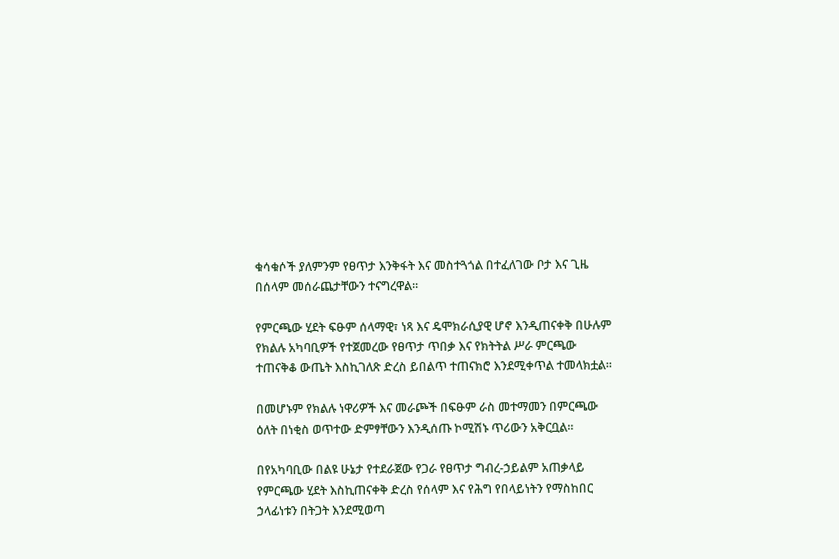ቁሳቁሶች ያለምንም የፀጥታ እንቅፋት እና መስተጓጎል በተፈለገው ቦታ እና ጊዜ በሰላም መሰራጨታቸውን ተናግረዋል።

የምርጫው ሂደት ፍፁም ሰላማዊ፣ ነጻ እና ዴሞክራሲያዊ ሆኖ እንዲጠናቀቅ በሁሉም የክልሉ አካባቢዎች የተጀመረው የፀጥታ ጥበቃ እና የክትትል ሥራ ምርጫው ተጠናቅቆ ውጤት እስኪገለጽ ድረስ ይበልጥ ተጠናክሮ እንደሚቀጥል ተመላክቷል።

በመሆኑም የክልሉ ነዋሪዎች እና መራጮች በፍፁም ራስ መተማመን በምርጫው ዕለት በነቂስ ወጥተው ድምፃቸውን እንዲሰጡ ኮሚሽኑ ጥሪውን አቅርቧል።

በየአካባቢው በልዩ ሁኔታ የተደራጀው የጋራ የፀጥታ ግብረ-ኃይልም አጠቃላይ የምርጫው ሂደት እስኪጠናቀቅ ድረስ የሰላም እና የሕግ የበላይነትን የማስከበር ኃላፊነቱን በትጋት እንደሚወጣ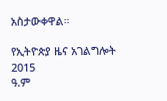አስታውቀዋል።

የኢትዮጵያ ዜና አገልግሎት
2015
ዓ.ም